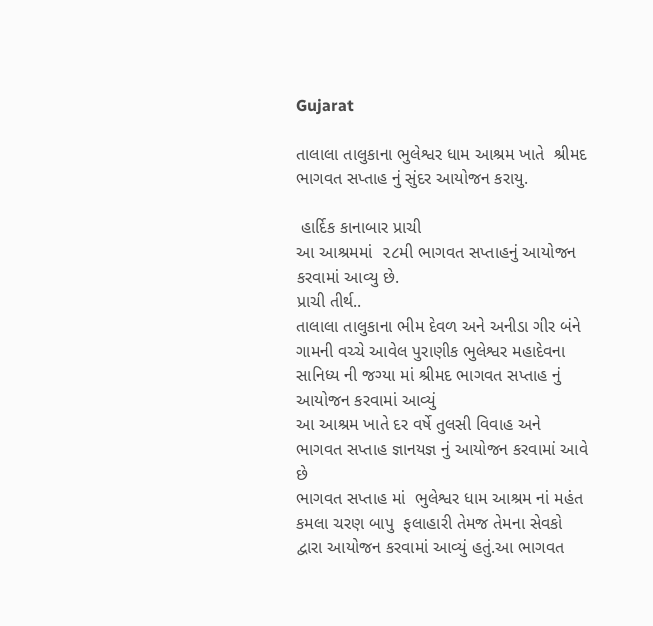Gujarat

તાલાલા તાલુકાના ભુલેશ્વર ધામ આશ્રમ ખાતે  શ્રીમદ ભાગવત સપ્તાહ નું સુંદર આયોજન કરાયુ.

 હાર્દિક કાનાબાર પ્રાચી
આ આશ્રમમાં  ૨૮મી ભાગવત સપ્તાહનું આયોજન કરવામાં આવ્યુ છે.
પ્રાચી તીર્થ..
તાલાલા તાલુકાના ભીમ દેવળ અને અનીડા ગીર બંને ગામની વચ્ચે આવેલ પુરાણીક ભુલેશ્વર મહાદેવના સાનિધ્ય ની જગ્યા માં શ્રીમદ ભાગવત સપ્તાહ નું આયોજન કરવામાં આવ્યું
આ આશ્રમ ખાતે દર વર્ષે તુલસી વિવાહ અને ભાગવત સપ્તાહ જ્ઞાનયજ્ઞ નું આયોજન કરવામાં આવે છે
ભાગવત સપ્તાહ માં  ભુલેશ્વર ધામ આશ્રમ નાં મહંત કમલા ચરણ બાપુ  ફલાહારી તેમજ તેમના સેવકો દ્વારા આયોજન કરવામાં આવ્યું હતું.આ ભાગવત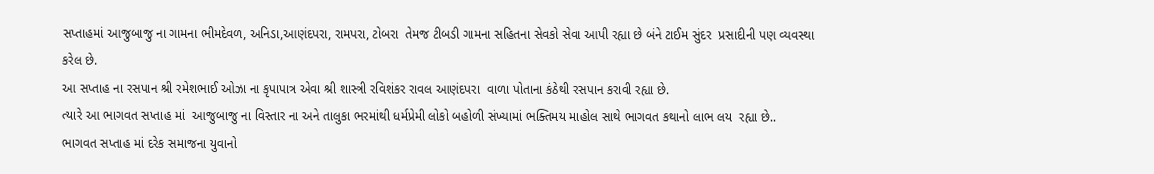સપ્તાહમાં આજુબાજુ ના ગામના ભીમદેવળ, અનિડા,આણંદપરા, રામપરા, ટોબરા  તેમજ ટીબડી ગામના સહિતના સેવકો સેવા આપી રહ્યા છે બંને ટાઈમ સુંદર  પ્રસાદીની પણ વ્યવસ્થા કરેલ છે.
આ સપ્તાહ ના રસપાન શ્રી રમેશભાઈ ઓઝા ના કૃપાપાત્ર એવા શ્રી શાસ્ત્રી રવિશંકર રાવલ આણંદપરા  વાળા પોતાના કંઠેથી રસપાન કરાવી રહ્યા છે.
ત્યારે આ ભાગવત સપ્તાહ માં  આજુબાજુ ના વિસ્તાર ના અને તાલુકા ભરમાંથી ધર્મપ્રેમી લોકો બહોળી સંખ્યામાં ભક્તિમય માહોલ સાથે ભાગવત કથાનો લાભ લય  રહ્યા છે..
ભાગવત સપ્તાહ માં દરેક સમાજના યુવાનો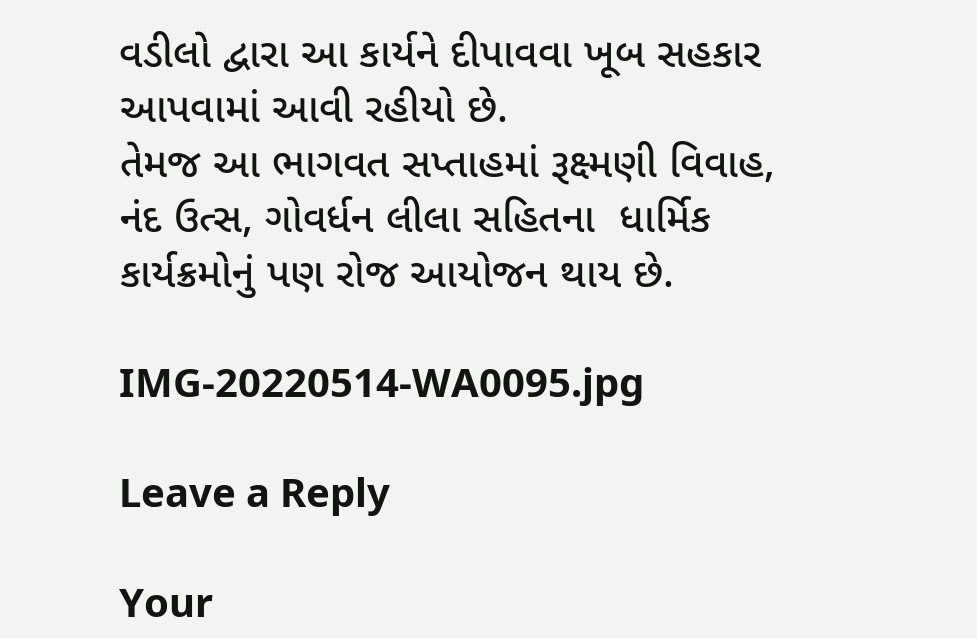વડીલો દ્વારા આ કાર્યને દીપાવવા ખૂબ સહકાર આપવામાં આવી રહીયો છે‌.
તેમજ આ ભાગવત સપ્તાહમાં રૂક્ષ્મણી વિવાહ, નંદ ઉત્સ, ગોવર્ધન લીલા સહિતના  ધાર્મિક કાર્યક્રમોનું પણ રોજ આયોજન થાય છે.

IMG-20220514-WA0095.jpg

Leave a Reply

Your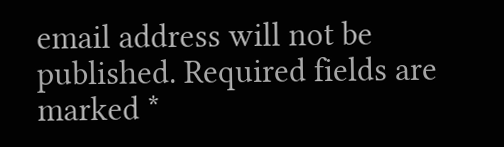email address will not be published. Required fields are marked *